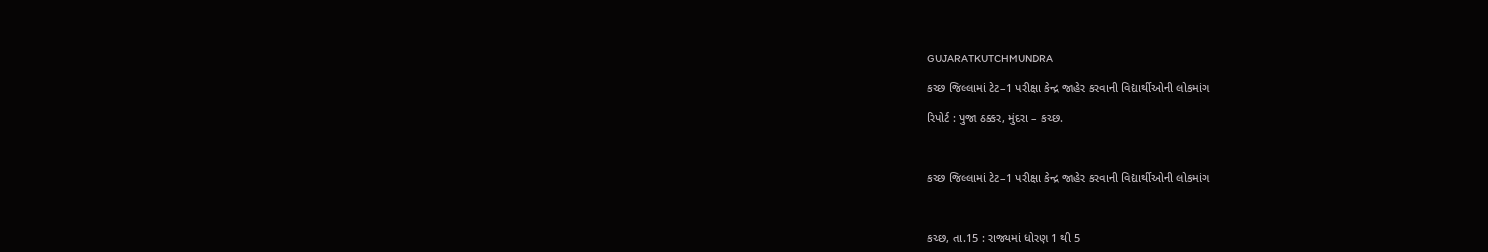GUJARATKUTCHMUNDRA

કચ્છ જિલ્લામાં ટેટ–1 પરીક્ષા કેન્દ્ર જાહેર કરવાની વિદ્યાર્થીઓની લોકમાંગ

રિપોર્ટ : પુજા ઠક્કર, મુંદરા – કચ્છ.



કચ્છ જિલ્લામાં ટેટ–1 પરીક્ષા કેન્દ્ર જાહેર કરવાની વિદ્યાર્થીઓની લોકમાંગ



કચ્છ, તા.15 : રાજ્યમાં ધોરણ 1 થી 5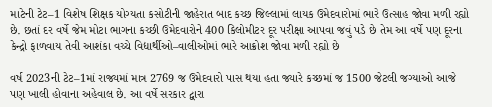માટેની ટેટ–1 વિશેષ શિક્ષક યોગ્યતા કસોટીની જાહેરાત બાદ કચ્છ જિલ્લામાં લાયક ઉમેદવારોમાં ભારે ઉત્સાહ જોવા મળી રહ્યો છે. છતાં દર વર્ષે જેમ મોટા ભાગના કચ્છી ઉમેદવારોને 400 કિલોમીટર દૂર પરીક્ષા આપવા જવું પડે છે તેમ આ વર્ષે પણ દૂરના કેન્દ્રો ફાળવાય તેવી આશંકા વચ્ચે વિદ્યાર્થીઓ–વાલીઓમાં ભારે આક્રોશ જોવા મળી રહ્યો છે

વર્ષ 2023ની ટેટ–1માં રાજ્યમાં માત્ર 2769 જ ઉમેદવારો પાસ થયા હતા જ્યારે કચ્છમાં જ 1500 જેટલી જગ્યાઓ આજે પણ ખાલી હોવાના અહેવાલ છે. આ વર્ષે સરકાર દ્વારા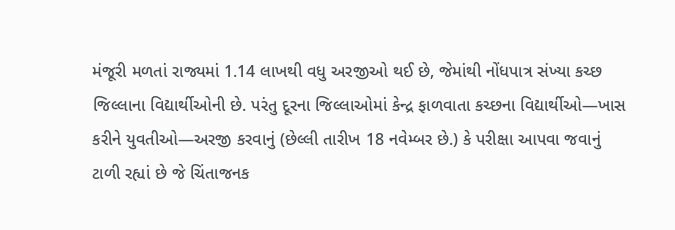મંજૂરી મળતાં રાજ્યમાં 1.14 લાખથી વધુ અરજીઓ થઈ છે, જેમાંથી નોંધપાત્ર સંખ્યા કચ્છ જિલ્લાના વિદ્યાર્થીઓની છે. પરંતુ દૂરના જિલ્લાઓમાં કેન્દ્ર ફાળવાતા કચ્છના વિદ્યાર્થીઓ—ખાસ કરીને યુવતીઓ—અરજી કરવાનું (છેલ્લી તારીખ 18 નવેમ્બર છે.) કે પરીક્ષા આપવા જવાનું ટાળી રહ્યાં છે જે ચિંતાજનક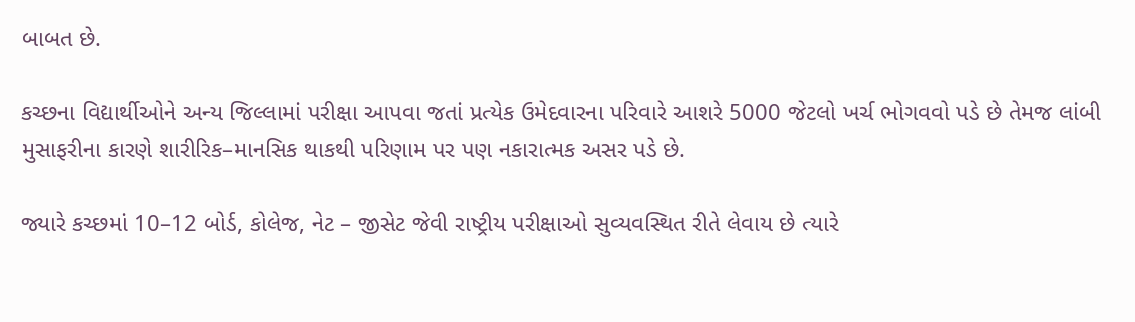બાબત છે.

કચ્છના વિદ્યાર્થીઓને અન્ય જિલ્લામાં પરીક્ષા આપવા જતાં પ્રત્યેક ઉમેદવારના પરિવારે આશરે 5000 જેટલો ખર્ચ ભોગવવો પડે છે તેમજ લાંબી મુસાફરીના કારણે શારીરિક–માનસિક થાકથી પરિણામ પર પણ નકારાત્મક અસર પડે છે.

જ્યારે કચ્છમાં 10–12 બોર્ડ, કોલેજ, નેટ – જીસેટ જેવી રાષ્ટ્રીય પરીક્ષાઓ સુવ્યવસ્થિત રીતે લેવાય છે ત્યારે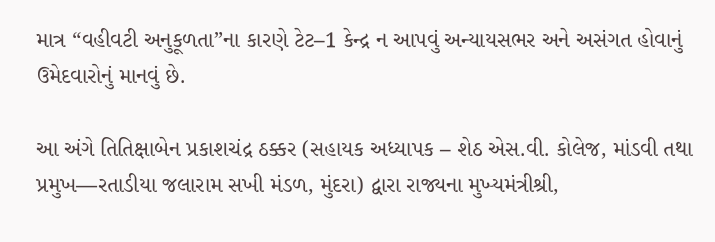માત્ર “વહીવટી અનુકૂળતા”ના કારણે ટેટ–1 કેન્દ્ર ન આપવું અન્યાયસભર અને અસંગત હોવાનું ઉમેદવારોનું માનવું છે.

આ અંગે તિતિક્ષાબેન પ્રકાશચંદ્ર ઠક્કર (સહાયક અધ્યાપક – શેઠ એસ.વી. કોલેજ, માંડવી તથા પ્રમુખ—રતાડીયા જલારામ સખી મંડળ, મુંદરા) દ્વારા રાજ્યના મુખ્યમંત્રીશ્રી,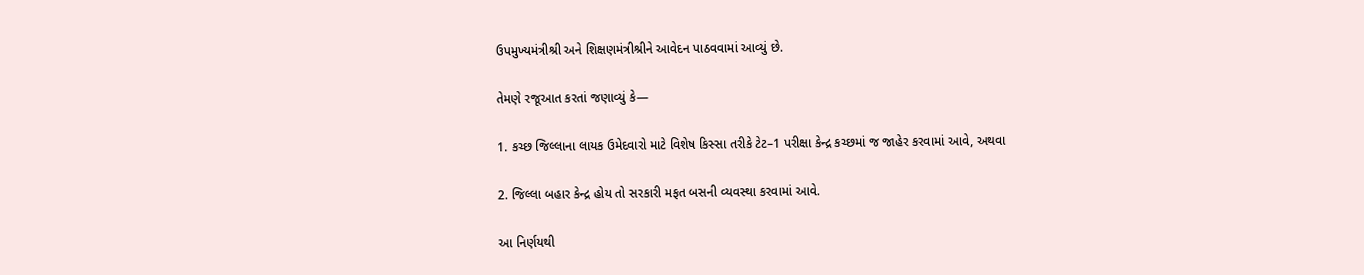ઉપમુખ્યમંત્રીશ્રી અને શિક્ષણમંત્રીશ્રીને આવેદન પાઠવવામાં આવ્યું છે.

તેમણે રજૂઆત કરતાં જણાવ્યું કે—

1. કચ્છ જિલ્લાના લાયક ઉમેદવારો માટે વિશેષ કિસ્સા તરીકે ટેટ–1 પરીક્ષા કેન્દ્ર કચ્છમાં જ જાહેર કરવામાં આવે, અથવા

2. જિલ્લા બહાર કેન્દ્ર હોય તો સરકારી મફત બસની વ્યવસ્થા કરવામાં આવે.

આ નિર્ણયથી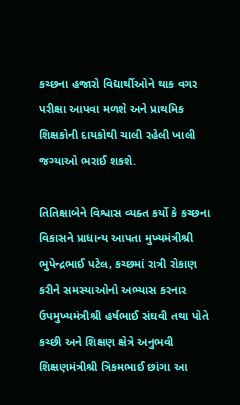કચ્છના હજારો વિદ્યાર્થીઓને થાક વગર પરીક્ષા આપવા મળશે અને પ્રાથમિક શિક્ષકોની દાયકોથી ચાલી રહેલી ખાલી જગ્યાઓ ભરાઈ શકશે.

તિતિક્ષાબેને વિશ્વાસ વ્યક્ત કર્યો કે કચ્છના વિકાસને પ્રાધાન્ય આપતા મુખ્યમંત્રીશ્રી ભુપેન્દ્રભાઈ પટેલ, કચ્છમાં રાત્રી રોકાણ કરીને સમસ્યાઓનો અભ્યાસ કરનાર ઉપમુખ્યમંત્રીશ્રી હર્ષભાઈ સંઘવી તથા પોતે કચ્છી અને શિક્ષણ ક્ષેત્રે અનુભવી શિક્ષણમંત્રીશ્રી ત્રિકમભાઈ છાંગા આ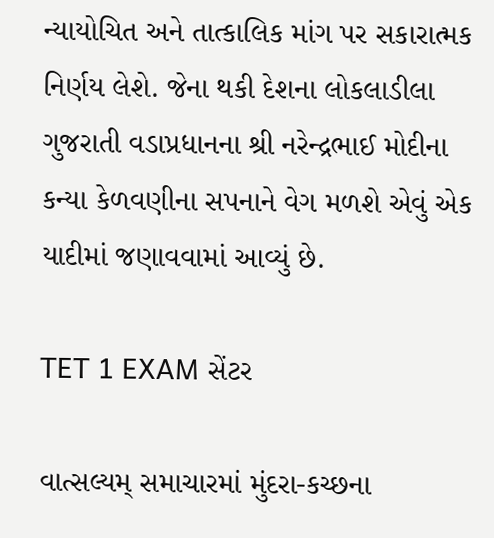ન્યાયોચિત અને તાત્કાલિક માંગ પર સકારાત્મક નિર્ણય લેશે. જેના થકી દેશના લોકલાડીલા ગુજરાતી વડાપ્રધાનના શ્રી નરેન્દ્રભાઈ મોદીના કન્યા કેળવણીના સપનાને વેગ મળશે એવું એક યાદીમાં જણાવવામાં આવ્યું છે.

TET 1 EXAM સેંટર

વાત્સલ્યમ્ સમાચારમાં મુંદરા-કચ્છના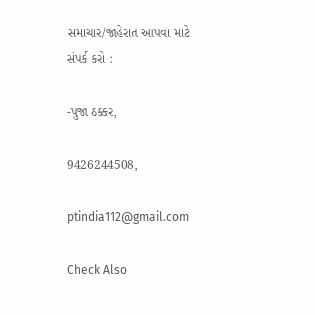સમાચાર/જાહેરાત આપવા માટે સંપર્ક કરો :

-પુજા ઠક્કર,

9426244508,

ptindia112@gmail.com

Check Also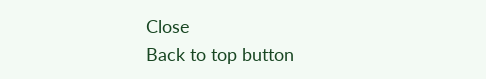Close
Back to top button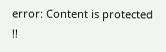error: Content is protected !!